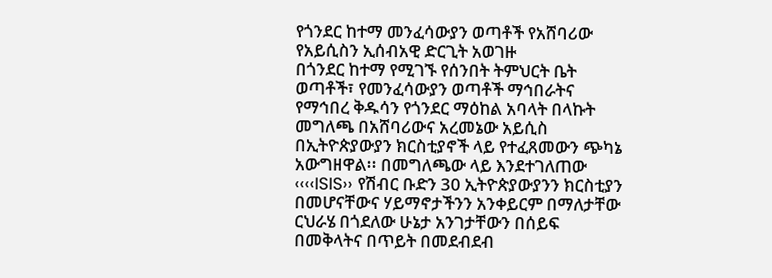የጎንደር ከተማ መንፈሳውያን ወጣቶች የአሸባሪው የአይሲስን ኢሰብአዊ ድርጊት አወገዙ
በጎንደር ከተማ የሚገኙ የሰንበት ትምህርት ቤት ወጣቶች፣ የመንፈሳውያን ወጣቶች ማኅበራትና የማኅበረ ቅዱሳን የጎንደር ማዕከል አባላት በላኩት መግለጫ በአሸባሪውና አረመኔው አይሲስ በኢትዮጵያውያን ክርስቲያኖች ላይ የተፈጸመውን ጭካኔ አውግዘዋል፡፡ በመግለጫው ላይ እንደተገለጠው ‹‹‹‹ISIS›› የሽብር ቡድን 30 ኢትዮጵያውያንን ክርስቲያን በመሆናቸውና ሃይማኖታችንን አንቀይርም በማለታቸው ርህራሄ በጎደለው ሁኔታ አንገታቸውን በሰይፍ በመቅላትና በጥይት በመደብደብ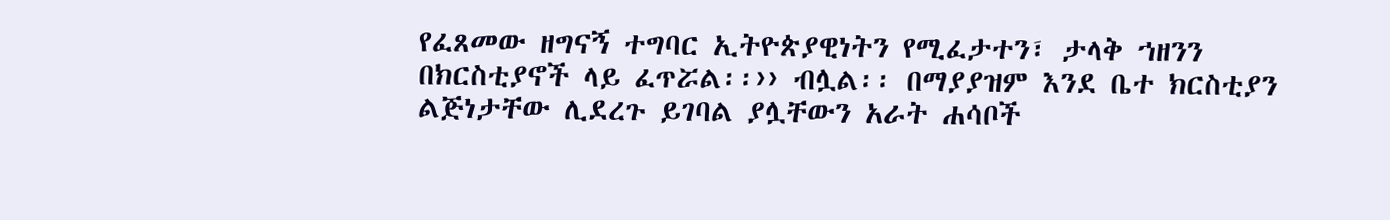የፈጸመው ዘግናኝ ተግባር ኢትዮጵያዊነትን የሚፈታተን፣ ታላቅ ኀዘንን በክርስቲያኖች ላይ ፈጥሯል፡፡›› ብሏል፡፡ በማያያዝም እንደ ቤተ ክርስቲያን ልጅነታቸው ሊደረጉ ይገባል ያሏቸውን አራት ሐሳቦች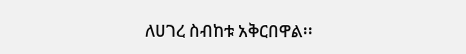ለሀገረ ስብከቱ አቅርበዋል፡፡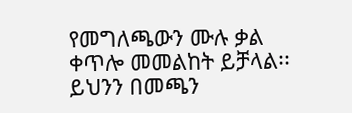የመግለጫውን ሙሉ ቃል ቀጥሎ መመልከት ይቻላል፡፡ ይህንን በመጫን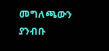መግለጫውን ያንብቡ